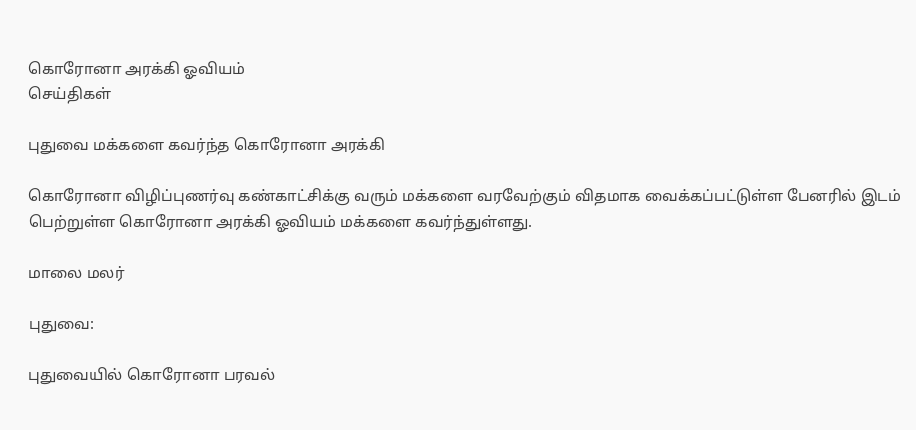கொரோனா அரக்கி ஓவியம்
செய்திகள்

புதுவை மக்களை கவர்ந்த கொரோனா அரக்கி

கொரோனா விழிப்புணர்வு கண்காட்சிக்கு வரும் மக்களை வரவேற்கும் விதமாக வைக்கப்பட்டுள்ள பேனரில் இடம் பெற்றுள்ள கொரோனா அரக்கி ஓவியம் மக்களை கவர்ந்துள்ளது.

மாலை மலர்

புதுவை:

புதுவையில் கொரோனா பரவல்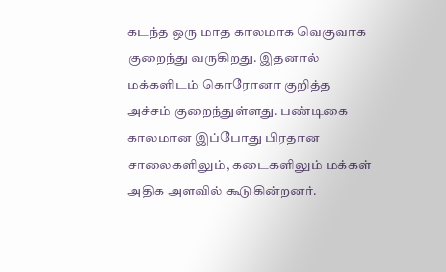கடந்த ஒரு மாத காலமாக வெகுவாக குறைந்து வருகிறது. இதனால் மக்களிடம் கொரோனா குறித்த அச்சம் குறைந்துள்ளது. பண்டிகை காலமான இப்போது பிரதான சாலைகளிலும், கடைகளிலும் மக்கள் அதிக அளவில் கூடுகின்றனர்.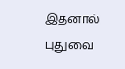இதனால் புதுவை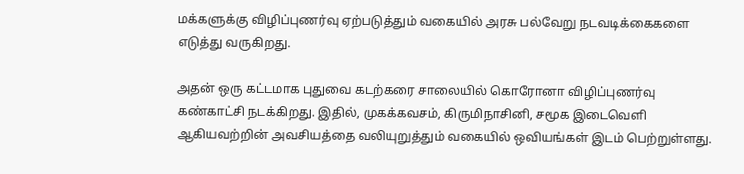மக்களுக்கு விழிப்புணர்வு ஏற்படுத்தும் வகையில் அரசு பல்வேறு நடவடிக்கைகளை எடுத்து வருகிறது.

அதன் ஒரு கட்டமாக புதுவை கடற்கரை சாலையில் கொரோனா விழிப்புணர்வு கண்காட்சி நடக்கிறது. இதில், முகக்கவசம், கிருமிநாசினி, சமூக இடைவெளி ஆகியவற்றின் அவசியத்தை வலியுறுத்தும் வகையில் ஒவியங்கள் இடம் பெற்றுள்ளது.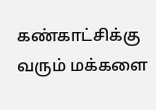கண்காட்சிக்கு வரும் மக்களை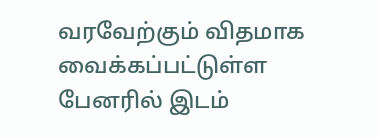வரவேற்கும் விதமாக வைக்கப்பட்டுள்ள பேனரில் இடம்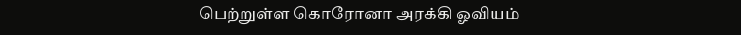பெற்றுள்ள கொரோனா அரக்கி ஓவியம்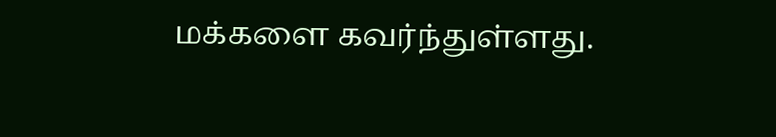மக்களை கவர்ந்துள்ளது.